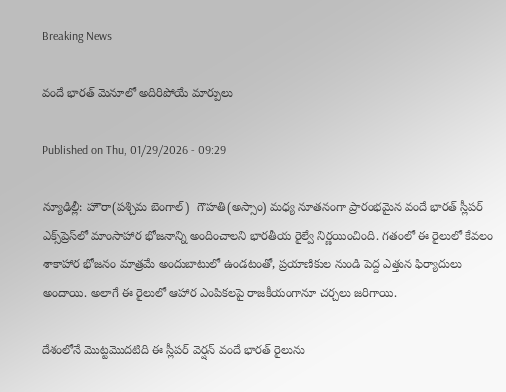Breaking News

వందే భారత్ మెనూలో అదిరిపోయే మార్పులు

Published on Thu, 01/29/2026 - 09:29

న్యూఢిల్లీ: హౌరా(పశ్చిమ బెంగాల్‌)  గౌహతి(అస్సాం) మధ్య నూతనంగా ప్రారంభమైన వందే భారత్ స్లీపర్ ఎక్స్‌ప్రెస్‌లో మాంసాహార భోజనాన్ని అందించాలని భారతీయ రైల్వే నిర్ణయించింది. గతంలో ఈ రైలులో కేవలం శాకాహార భోజనం మాత్రమే అందుబాటులో ఉండటంతో, ప్రయాణికుల నుండి పెద్ద ఎత్తున ఫిర్యాదులు అందాయి. అలాగే ఈ రైలులో ఆహార ఎంపికలపై రాజకీయంగానూ చర్చలు జరిగాయి.

దేశంలోనే మొట్టమొదటిది ఈ స్లీపర్ వెర్షన్ వందే భారత్ రైలును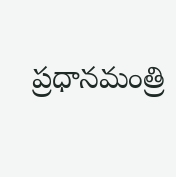ప్రధానమంత్రి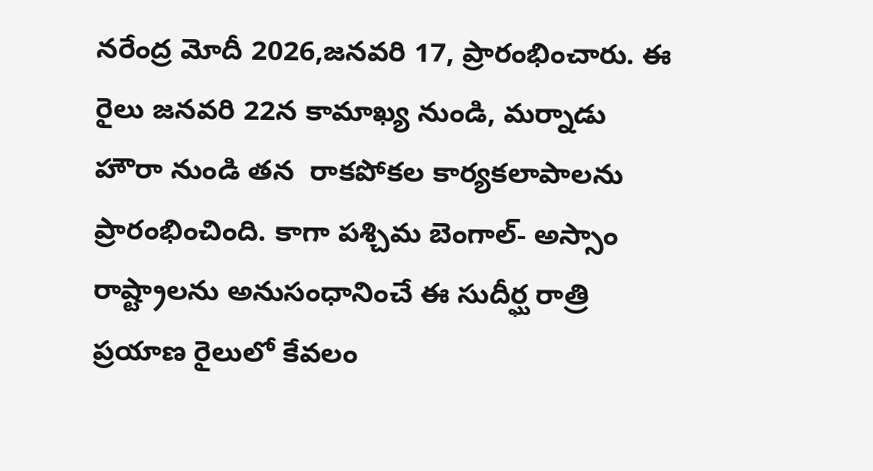నరేంద్ర మోదీ 2026,జనవరి 17, ప్రారంభించారు. ఈ రైలు జనవరి 22న కామాఖ్య నుండి, మర్నాడు హౌరా నుండి తన  రాకపోకల కార్యకలాపాలను ప్రారంభించింది. కాగా పశ్చిమ బెంగాల్- అస్సాం రాష్ట్రాలను అనుసంధానించే ఈ సుదీర్ఘ రాత్రి ప్రయాణ రైలులో కేవలం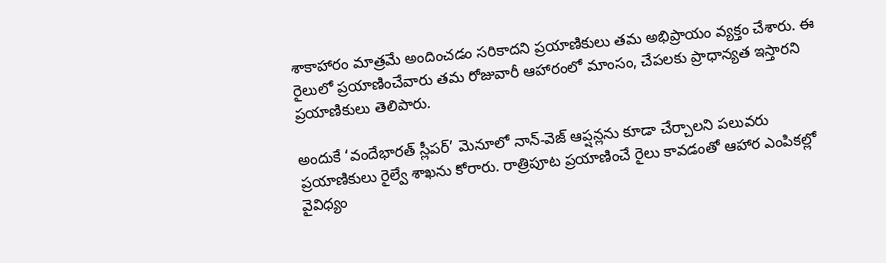శాకాహారం మాత్రమే అందించడం సరికాదని ప్రయాణికులు తమ అభిప్రాయం వ్యక్తం చేశారు. ఈ రైలులో ప్రయాణించేవారు తమ రోజువారీ ఆహారంలో మాంసం, చేపలకు ప్రాధాన్యత ఇస్తారని ప్రయాణికులు తెలిపారు.

అందుకే ‘వందేభారత్‌ స్లీపర్‌’ మెనూలో నాన్-వెజ్ ఆప్షన్లను కూడా చేర్చాలని పలువరు ప్రయాణికులు రైల్వే శాఖను కోరారు. రాత్రిపూట ప్రయాణించే రైలు కావడంతో ఆహార ఎంపికల్లో వైవిధ్యం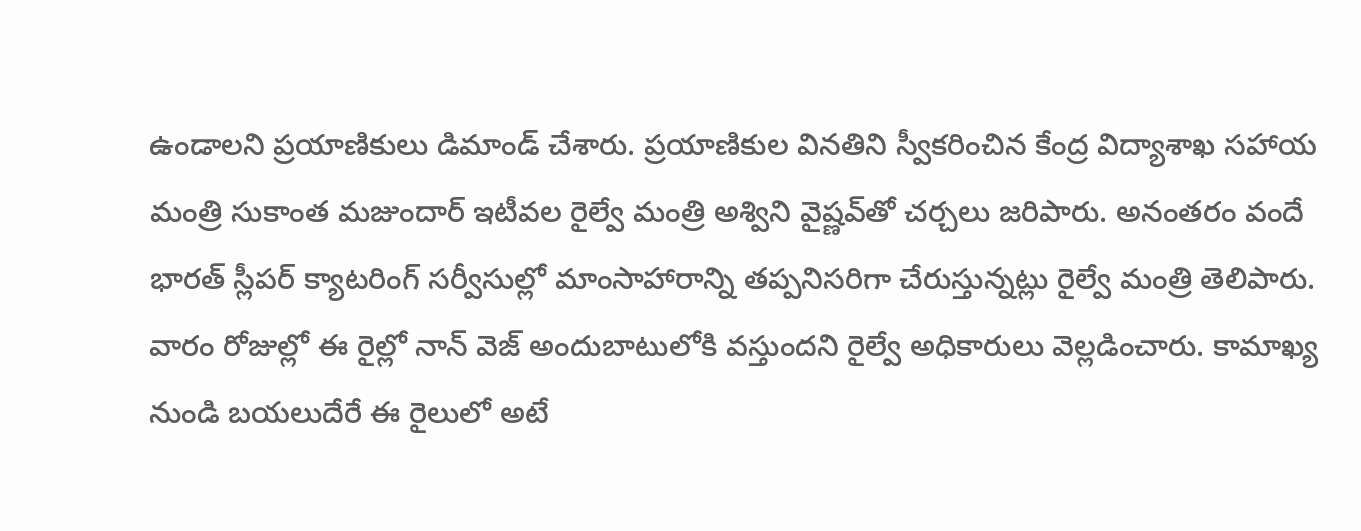ఉండాలని ప్రయాణికులు డిమాండ్ చేశారు. ప్రయాణికుల వినతిని స్వీకరించిన కేంద్ర విద్యాశాఖ సహాయ మంత్రి సుకాంత మజుందార్ ఇటీవల రైల్వే మంత్రి అశ్విని వైష్ణవ్‌తో చర్చలు జరిపారు. అనంతరం వందే భారత్ స్లీపర్ క్యాటరింగ్ సర్వీసుల్లో మాంసాహారాన్ని తప్పనిసరిగా చేరుస్తున్నట్లు రైల్వే మంత్రి తెలిపారు. వారం రోజుల్లో ఈ రైల్లో నాన్‌ వెజ్‌ అందుబాటులోకి వస్తుందని రైల్వే అధికారులు వెల్లడించారు. కామాఖ్య నుండి బయలుదేరే ఈ రైలులో అటే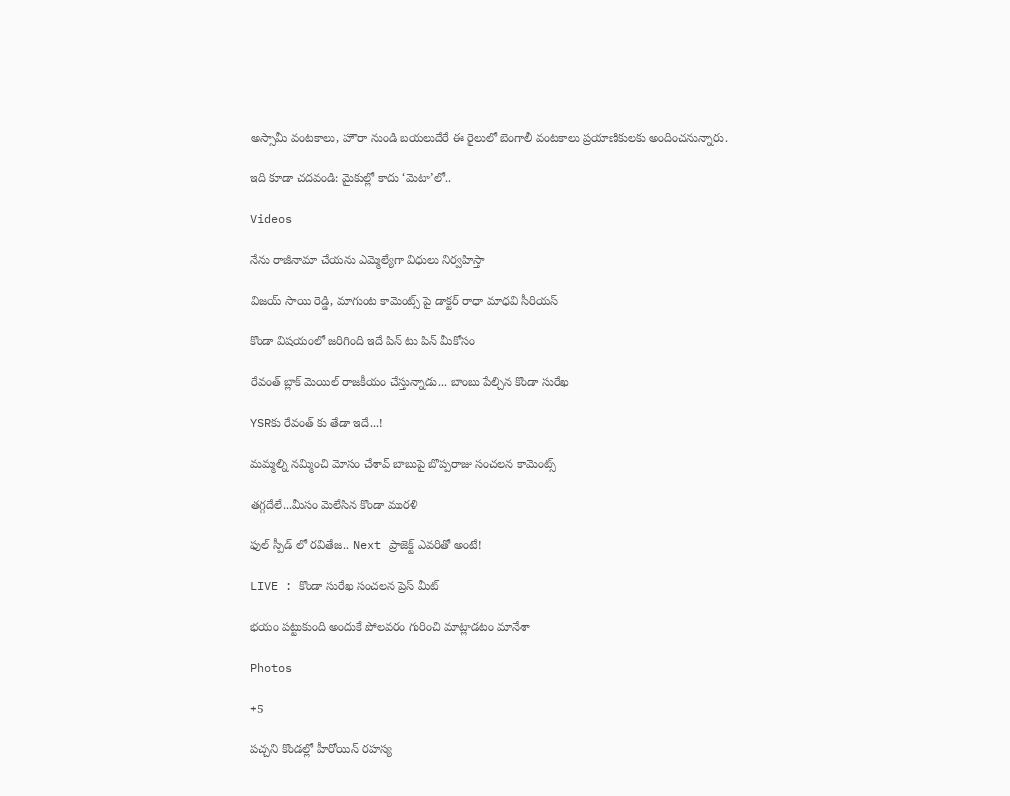అస్సామీ వంటకాలు, హౌరా నుండి బయలుదేరే ఈ రైలులో బెంగాలీ వంటకాలు ప్రయాణికులకు అందించనున్నారు.

ఇది కూడా చదవండి: మైకుల్లో కాదు ‘మెటా’లో..

Videos

నేను రాజీనామా చేయను ఎమ్మెల్యేగా విధులు నిర్వహిస్తా

విజయ్ సాయి రెడ్డి, మాగుంట కామెంట్స్ పై డాక్టర్ రాధా మాధవి సీరియస్

కొండా విషయంలో జరిగింది ఇదే పిన్ టు పిన్ మీకోసం

రేవంత్ బ్లాక్ మెయిల్ రాజకీయం చేస్తున్నాడు... బాంబు పేల్చిన కొండా సురేఖ

YSRకు రేవంత్ కు తేడా ఇదే...!

మమ్మల్ని నమ్మించి మోసం చేశావ్ బాబుపై బొప్పరాజు సంచలన కామెంట్స్

తగ్గదేలే...మీసం మెలేసిన కొండా మురళి

ఫుల్ స్పీడ్ లో రవితేజ.. Next ప్రాజెక్ట్ ఎవరితో అంటే!

LIVE : కొండా సురేఖ సంచలన ప్రెస్ మీట్

భయం పట్టుకుంది అందుకే పోలవరం గురించి మాట్లాడటం మానేశా

Photos

+5

పచ్చని కొండల్లో హీరోయిన్ రహస్య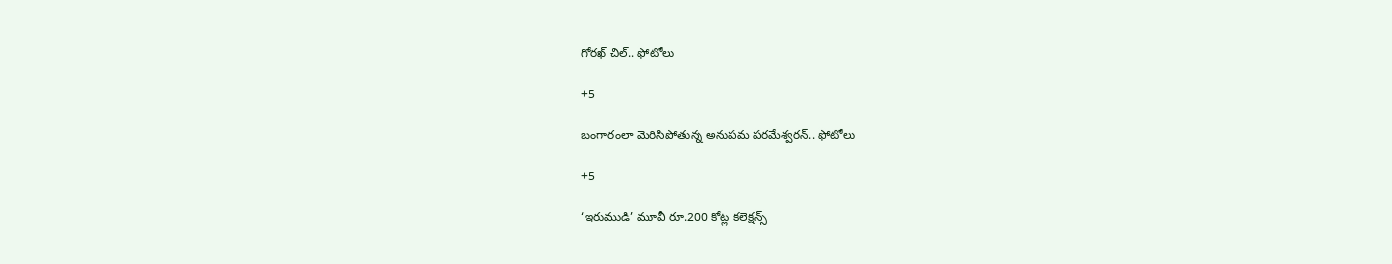గోరఖ్ చిల్.. ఫోటోలు

+5

బంగారంలా మెరిసిపోతున్న అనుపమ పరమేశ్వరన్.. ఫోటోలు

+5

‘ఇరుముడి’ మూవీ రూ.200 కోట్ల కలెక్షన్స్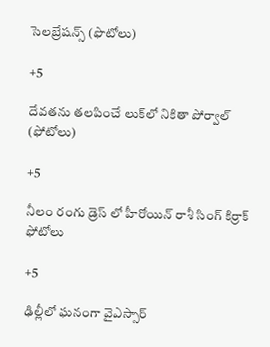సెలబ్రేషన్స్ (ఫొటోలు)

+5

దేవతను తలపించే లుక్‌లో నికితా పోర్వాల్‌ (ఫోటోలు)

+5

నీలం రంగు డ్రెస్ లో హీరోయిన్ రాశీ సింగ్ కిర్రాక్ ఫోటోలు

+5

ఢిల్లీలో ఘనంగా వైఎస్సార్‌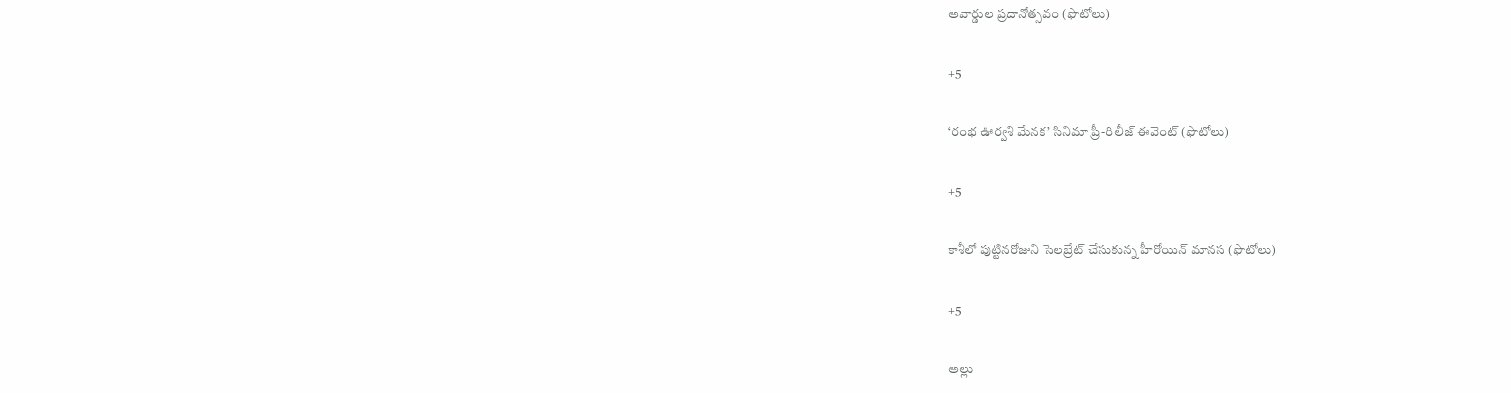అవార్డుల ప్రదానోత్సవం (ఫొటోలు)

+5

‘రంభ ఊర్వశి మేనక’ సినిమా ప్రీ-రిలీజ్ ఈవెంట్‌ (ఫొటోలు)

+5

కాశీలో పుట్టినరోజుని సెలబ్రేట్ చేసుకున్న హీరోయిన్ మానస (ఫొటోలు)

+5

అల్లు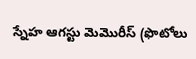స్నేహ ఆగస్టు మెమొరీస్ (ఫొటోలు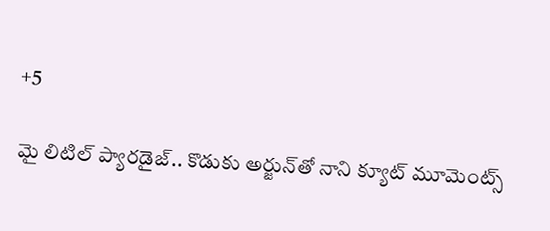+5

మై లిటిల్ ప్యారడైజ్‌.. కొడుకు అర్జున్‌తో నాని క్యూట్ మూమెంట్స్‌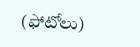(ఫోటోలు)